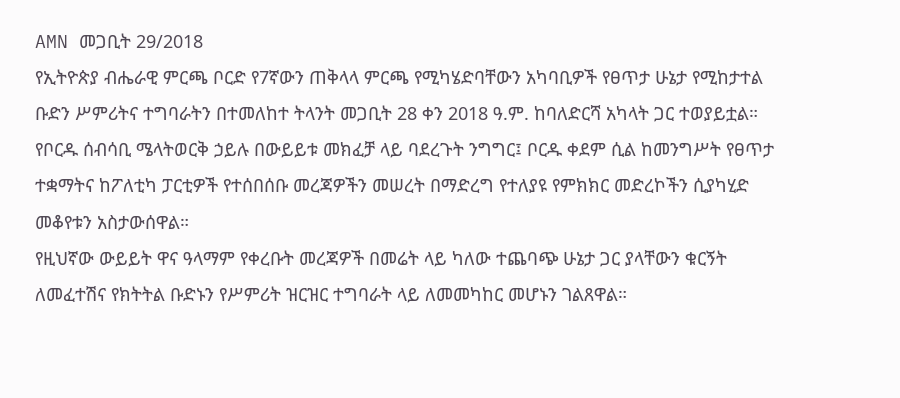AMN መጋቢት 29/2018
የኢትዮጵያ ብሔራዊ ምርጫ ቦርድ የ7ኛውን ጠቅላላ ምርጫ የሚካሄድባቸውን አካባቢዎች የፀጥታ ሁኔታ የሚከታተል ቡድን ሥምሪትና ተግባራትን በተመለከተ ትላንት መጋቢት 28 ቀን 2018 ዓ.ም. ከባለድርሻ አካላት ጋር ተወያይቷል።
የቦርዱ ሰብሳቢ ሜላትወርቅ ኃይሉ በውይይቱ መክፈቻ ላይ ባደረጉት ንግግር፤ ቦርዱ ቀደም ሲል ከመንግሥት የፀጥታ ተቋማትና ከፖለቲካ ፓርቲዎች የተሰበሰቡ መረጃዎችን መሠረት በማድረግ የተለያዩ የምክክር መድረኮችን ሲያካሂድ መቆየቱን አስታውሰዋል።
የዚህኛው ውይይት ዋና ዓላማም የቀረቡት መረጃዎች በመሬት ላይ ካለው ተጨባጭ ሁኔታ ጋር ያላቸውን ቁርኝት ለመፈተሽና የክትትል ቡድኑን የሥምሪት ዝርዝር ተግባራት ላይ ለመመካከር መሆኑን ገልጸዋል።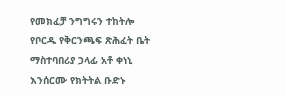የመክፈቻ ንግግሩን ተከትሎ የቦርዱ የቅርንጫፍ ጽሕፈት ቤት ማስተባበሪያ ኃላፊ አቶ ቀነኒ እንሰርሙ የክትትል ቡድኑ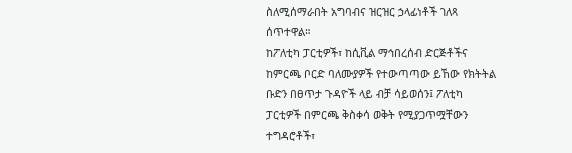ስለሚሰማራበት አግባብና ዝርዝር ኃላፊነቶች ገለጻ ሰጥተዋል።
ከፖለቲካ ፓርቲዎች፣ ከሲቪል ማኅበረሰብ ድርጅቶችና ከምርጫ ቦርድ ባለሙያዎች የተውጣጣው ይኸው የክትትል ቡድን በፀጥታ ጉዳዮች ላይ ብቻ ሳይወሰን፤ ፖለቲካ ፓርቲዎች በምርጫ ቅስቀሳ ወቅት የሚያጋጥሟቸውን ተግዳሮቶች፣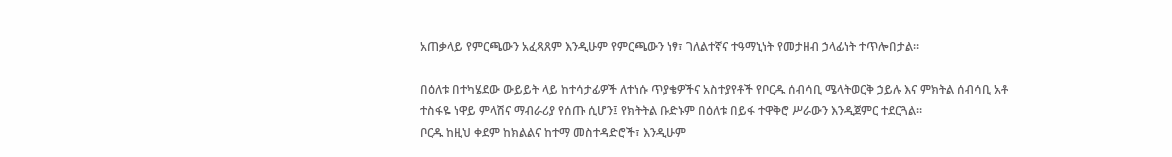አጠቃላይ የምርጫውን አፈጻጸም እንዲሁም የምርጫውን ነፃ፣ ገለልተኛና ተዓማኒነት የመታዘብ ኃላፊነት ተጥሎበታል።

በዕለቱ በተካሄደው ውይይት ላይ ከተሳታፊዎች ለተነሱ ጥያቄዎችና አስተያየቶች የቦርዱ ሰብሳቢ ሜላትወርቅ ኃይሉ እና ምክትል ሰብሳቢ አቶ ተስፋዬ ነዋይ ምላሽና ማብራሪያ የሰጡ ሲሆን፤ የክትትል ቡድኑም በዕለቱ በይፋ ተዋቅሮ ሥራውን እንዲጀምር ተደርጓል።
ቦርዱ ከዚህ ቀደም ከክልልና ከተማ መስተዳድሮች፣ እንዲሁም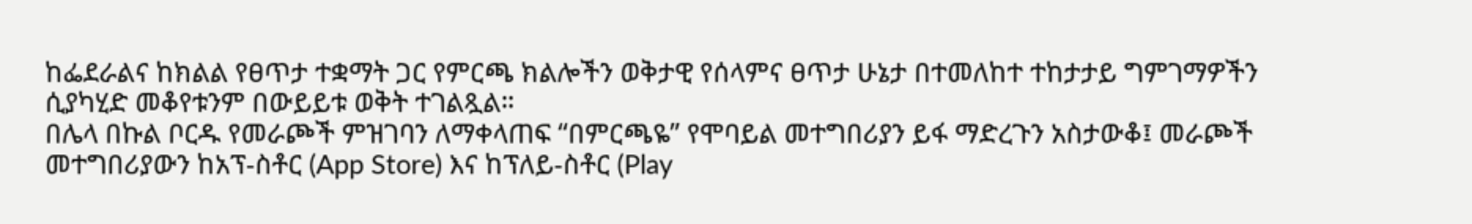ከፌደራልና ከክልል የፀጥታ ተቋማት ጋር የምርጫ ክልሎችን ወቅታዊ የሰላምና ፀጥታ ሁኔታ በተመለከተ ተከታታይ ግምገማዎችን ሲያካሂድ መቆየቱንም በውይይቱ ወቅት ተገልጿል።
በሌላ በኩል ቦርዱ የመራጮች ምዝገባን ለማቀላጠፍ “በምርጫዬ” የሞባይል መተግበሪያን ይፋ ማድረጉን አስታውቆ፤ መራጮች መተግበሪያውን ከአፕ-ስቶር (App Store) እና ከፕለይ-ስቶር (Play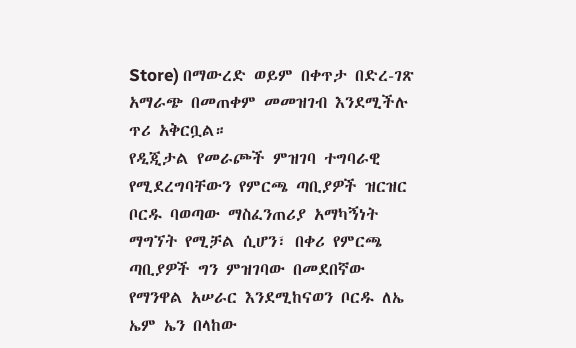Store) በማውረድ ወይም በቀጥታ በድረ-ገጽ አማራጭ በመጠቀም መመዝገብ እንደሚችሉ ጥሪ አቅርቧል።
የዲጂታል የመራጮች ምዝገባ ተግባራዊ የሚደረግባቸውን የምርጫ ጣቢያዎች ዝርዝር ቦርዱ ባወጣው ማስፈንጠሪያ አማካኝነት ማግኘት የሚቻል ሲሆን፣ በቀሪ የምርጫ ጣቢያዎች ግን ምዝገባው በመደበኛው የማንዋል አሠራር እንደሚከናወን ቦርዱ ለኤ ኤም ኤን በላከው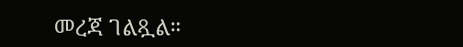መረጃ ገልጿል።